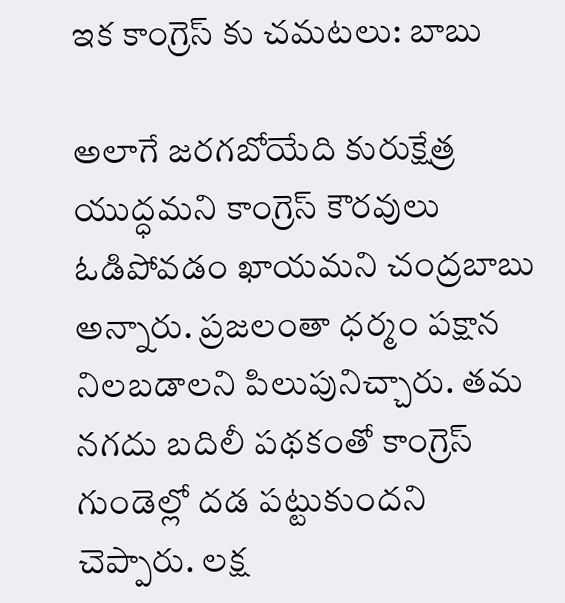ఇక కాంగ్రెస్ కు చమటలు: బాబు

అలాగే జరగబోయేది కురుక్షేత్ర యుద్ధమని కాంగ్రెస్ కౌరవులు ఓడిపోవడం ఖాయమని చంద్రబాబు అన్నారు. ప్రజలంతా ధర్మం పక్షాన నిలబడాలని పిలుపునిచ్చారు. తమ నగదు బదిలీ పథకంతో కాంగ్రెస్ గుండెల్లో దడ పట్టుకుందని చెప్పారు. లక్ష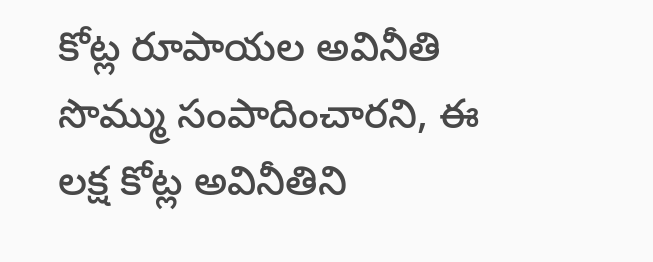కోట్ల రూపాయల అవినీతి సొమ్ము సంపాదించారని, ఈ లక్ష కోట్ల అవినీతిని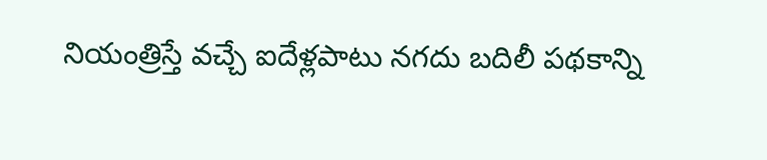నియంత్రిస్తే వచ్చే ఐదేళ్లపాటు నగదు బదిలీ పథకాన్ని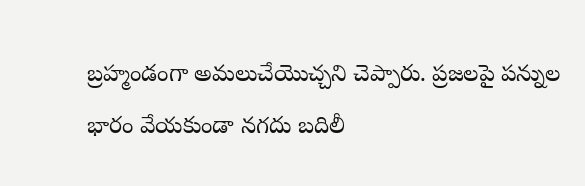బ్రహ్మండంగా అమలుచేయొచ్చని చెప్పారు. ప్రజలపై పన్నుల భారం వేయకుండా నగదు బదిలీ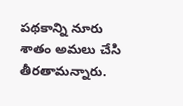పథకాన్ని నూరు శాతం అమలు చేసి తీరతామన్నారు.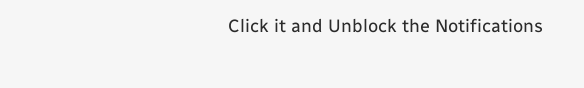Click it and Unblock the Notifications